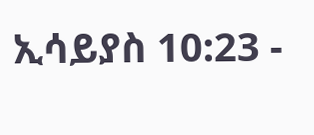ኢሳይያስ 10:23 -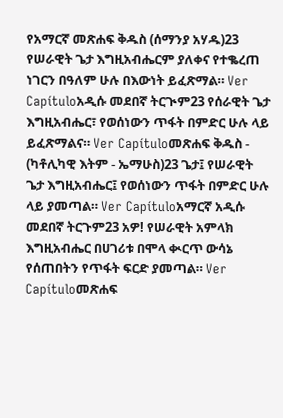የአማርኛ መጽሐፍ ቅዱስ (ሰማንያ አሃዱ)23 የሠራዊት ጌታ እግዚአብሔርም ያለቀና የተቈረጠ ነገርን በዓለም ሁሉ በእውነት ይፈጽማል። Ver Capítuloአዲሱ መደበኛ ትርጒም23 የሰራዊት ጌታ እግዚአብሔር፣ የወሰነውን ጥፋት በምድር ሁሉ ላይ ይፈጽማልና። Ver Capítuloመጽሐፍ ቅዱስ - (ካቶሊካዊ እትም - ኤማሁስ)23 ጌታ፤ የሠራዊት ጌታ እግዚአብሔር፤ የወሰነውን ጥፋት በምድር ሁሉ ላይ ያመጣል። Ver Capítuloአማርኛ አዲሱ መደበኛ ትርጉም23 አዎ! የሠራዊት አምላክ እግዚአብሔር በሀገሪቱ በሞላ ቊርጥ ውሳኔ የሰጠበትን የጥፋት ፍርድ ያመጣል። Ver Capítuloመጽሐፍ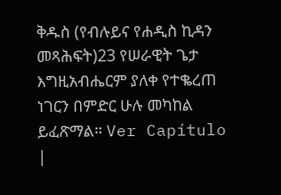ቅዱስ (የብሉይና የሐዲስ ኪዳን መጻሕፍት)23 የሠራዊት ጌታ እግዚአብሔርም ያለቀ የተቈረጠ ነገርን በምድር ሁሉ መካከል ይፈጽማል። Ver Capítulo |